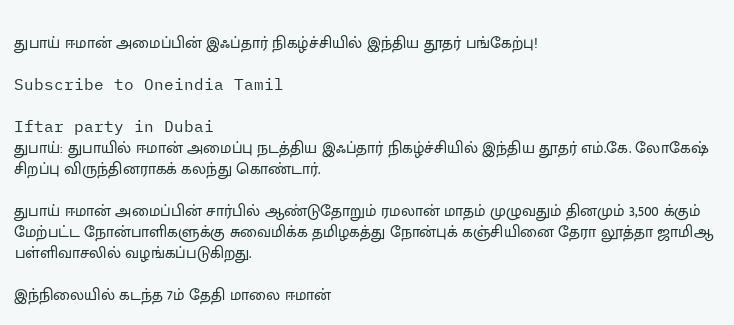துபாய் ஈமான் அமைப்பின் இஃப்தார் நிகழ்ச்சியில் இந்திய தூதர் பங்கேற்பு!

Subscribe to Oneindia Tamil

Iftar party in Dubai
துபாய்: துபாயில் ஈமான் அமைப்பு நடத்திய இஃப்தார் நிகழ்ச்சியில் இந்திய தூதர் எம்.கே. லோகேஷ் சிறப்பு விருந்தினராகக் கலந்து கொண்டார்.

துபாய் ஈமான் அமைப்பின் சார்பில் ஆண்டுதோறும் ரமலான் மாதம் முழுவதும் தினமும் 3,500 க்கும் மேற்பட்ட நோன்பாளிகளுக்கு சுவைமிக்க தமிழகத்து நோன்புக் கஞ்சியினை தேரா லூத்தா ஜாமிஆ பள்ளிவாசலில் வழங்கப்படுகிறது.

இந்நிலையில் கடந்த 7ம் தேதி மாலை ஈமான்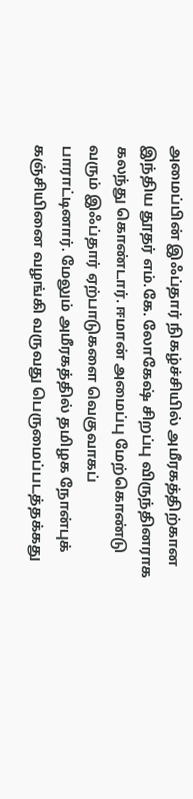அமைப்பின் இஃப்தார் நிகழ்ச்சியில் அமீரகத்திற்கான இந்திய தூதர் எம்.கே. லோகேஷ் சிறப்பு விருந்தினராக கலந்து கொண்டார். ஈமான் அமைப்பு மேற்கொண்டு வரும் இஃப்தார் ஏற்பாடுகளை வெகுவாகப் பாராட்டினார். மேலும் அமீரகத்தில் தமிழக நோன்புக் கஞ்சியினை வழங்கி வருவது பெருமைப்படத்தக்கது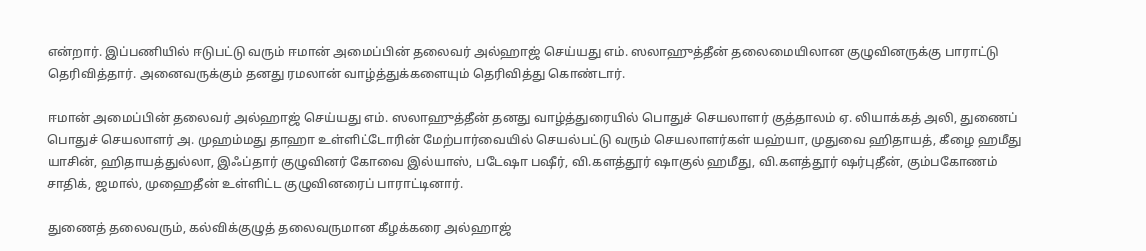என்றார். இப்பணியில் ஈடுபட்டு வரும் ஈமான் அமைப்பின் தலைவர் அல்ஹாஜ் செய்யது எம். ஸலாஹுத்தீன் தலைமையிலான குழுவினருக்கு பாராட்டு தெரிவித்தார். அனைவருக்கும் தனது ரமலான் வாழ்த்துக்களையும் தெரிவித்து கொண்டார்.

ஈமான் அமைப்பின் தலைவர் அல்ஹாஜ் செய்யது எம். ஸலாஹுத்தீன் தனது வாழ்த்துரையில் பொதுச் செயலாளர் குத்தாலம் ஏ. லியாக்கத் அலி, துணைப் பொதுச் செயலாளர் அ. முஹம்மது தாஹா உள்ளிட்டோரின் மேற்பார்வையில் செயல்பட்டு வரும் செயலாளர்கள் யஹ்யா, முதுவை ஹிதாயத், கீழை ஹமீது யாசின், ஹிதாயத்துல்லா, இஃப்தார் குழுவினர் கோவை இல்யாஸ், படேஷா பஷீர், வி.களத்தூர் ஷாகுல் ஹமீது, வி.களத்தூர் ஷர்புதீன், கும்பகோணம் சாதிக், ஜமால், முஹைதீன் உள்ளிட்ட குழுவினரைப் பாராட்டினார்.

துணைத் தலைவரும், கல்விக்குழுத் தலைவருமான கீழக்கரை அல்ஹாஜ்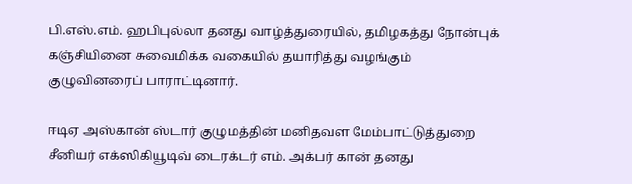பி.எஸ்.எம். ஹபிபுல்லா தனது வாழ்த்துரையில், தமிழகத்து நோன்புக் கஞ்சியினை சுவைமிக்க வகையில் தயாரித்து வழங்கும் குழுவினரைப் பாராட்டினார்.

ஈடிஏ அஸ்கான் ஸ்டார் குழுமத்தின் மனிதவள மேம்பாட்டுத்துறை சீனியர் எக்ஸிகியூடிவ் டைரக்டர் எம். அக்பர் கான் தனது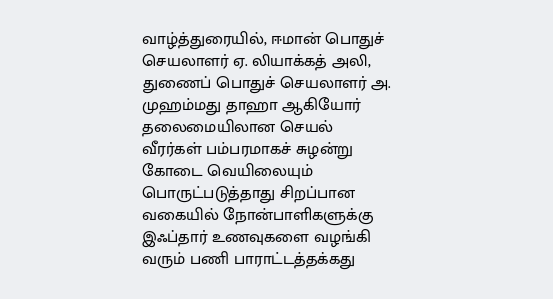வாழ்த்துரையில், ஈமான் பொதுச் செயலாளர் ஏ. லியாக்கத் அலி, துணைப் பொதுச் செயலாளர் அ. முஹம்மது தாஹா ஆகியோர் தலைமையிலான செயல் வீரர்கள் பம்பரமாகச் சுழன்று கோடை வெயிலையும் பொருட்படுத்தாது சிறப்பான வகையில் நோன்பாளிகளுக்கு இஃப்தார் உணவுகளை வழங்கி வரும் பணி பாராட்டத்தக்கது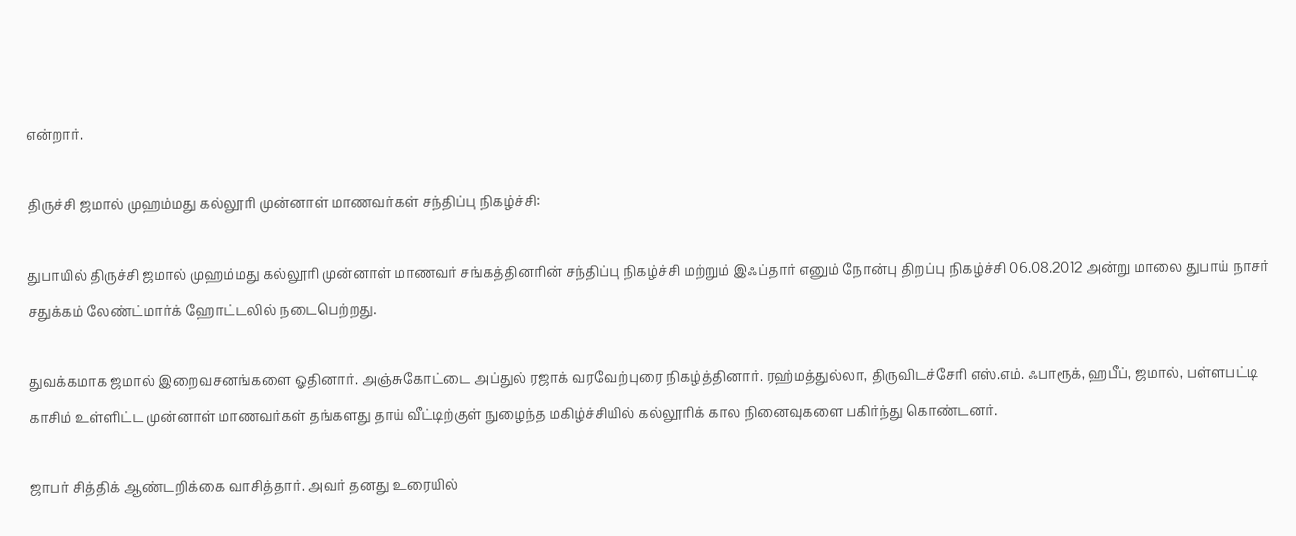என்றார்.

திருச்சி ஜமால் முஹம்மது கல்லூரி முன்னாள் மாணவர்கள் சந்திப்பு நிகழ்ச்சி:

துபாயில் திருச்சி ஜமால் முஹம்மது கல்லூரி முன்னாள் மாணவர் சங்கத்தினரின் சந்திப்பு நிகழ்ச்சி மற்றும் இஃப்தார் எனும் நோன்பு திறப்பு நிகழ்ச்சி 06.08.2012 அன்று மாலை துபாய் நாசர் சதுக்கம் லேண்ட்மார்க் ஹோட்டலில் நடைபெற்றது.

துவக்கமாக ஜமால் இறைவசனங்களை ஓதினார். அஞ்சுகோட்டை அப்துல் ரஜாக் வரவேற்புரை நிகழ்த்தினார். ரஹ்மத்துல்லா, திருவிடச்சேரி எஸ்.எம். ஃபாரூக், ஹபீப், ஜமால், பள்ளபட்டி காசிம் உள்ளிட்ட முன்னாள் மாணவர்கள் தங்களது தாய் வீட்டிற்குள் நுழைந்த மகிழ்ச்சியில் கல்லூரிக் கால நினைவுகளை பகிர்ந்து கொண்டனர்.

ஜாபர் சித்திக் ஆண்டறிக்கை வாசித்தார். அவர் தனது உரையில்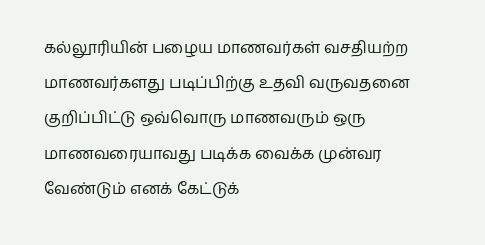கல்லூரியின் பழைய மாணவர்கள் வசதியற்ற மாணவர்களது படிப்பிற்கு உதவி வருவதனை குறிப்பிட்டு ஒவ்வொரு மாணவரும் ஒரு மாணவரையாவது படிக்க வைக்க முன்வர வேண்டும் எனக் கேட்டுக்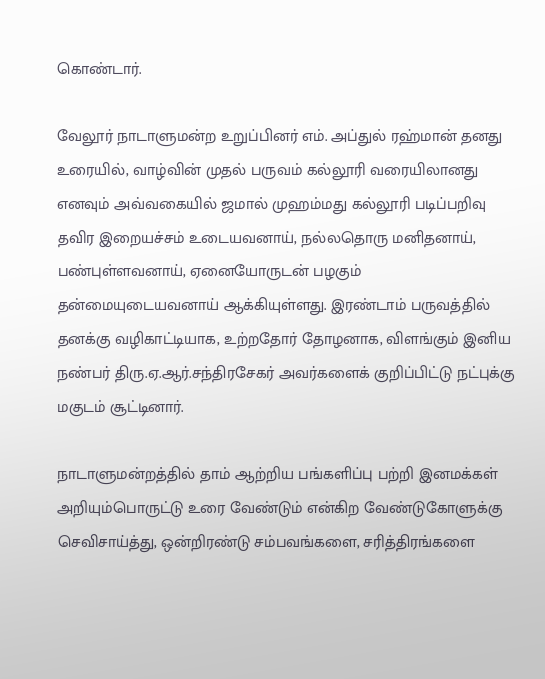கொண்டார்.

வேலூர் நாடாளுமன்ற உறுப்பினர் எம். அப்துல் ரஹ்மான் தனது உரையில், வாழ்வின் முதல் பருவம் கல்லூரி வரையிலானது எனவும் அவ்வகையில் ஜமால் முஹம்மது கல்லூரி படிப்பறிவு தவிர இறையச்சம் உடையவனாய், நல்லதொரு மனிதனாய், பண்புள்ளவனாய், ஏனையோருடன் பழகும் தன்மையுடையவனாய் ஆக்கியுள்ளது. இரண்டாம் பருவத்தில் தனக்கு வழிகாட்டியாக, உற்றதோர் தோழனாக, விளங்கும் இனிய நண்பர் திரு.ஏ.ஆர்.சந்திரசேகர் அவர்களைக் குறிப்பிட்டு நட்புக்கு மகுடம் சூட்டினார்.

நாடாளுமன்றத்தில் தாம் ஆற்றிய பங்களிப்பு பற்றி இனமக்கள் அறியும்பொருட்டு உரை வேண்டும் என்கிற வேண்டுகோளுக்கு செவிசாய்த்து, ஒன்றிரண்டு சம்பவங்களை, சரித்திரங்களை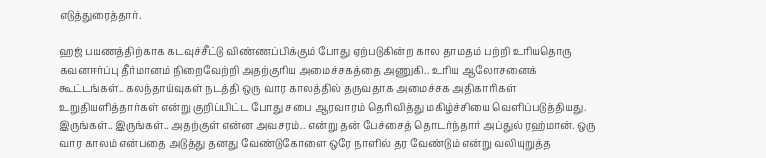எடுத்துரைத்தார்.

ஹஜ் பயணத்திற்காக கடவுச்சீட்டு விண்ணப்பிக்கும் போது ஏற்படுகின்ற கால தாமதம் பற்றி உரியதொரு கவனஈர்ப்பு தீர்மானம் நிறைவேற்றி அதற்குரிய அமைச்சகத்தை அணுகி.. உரிய ஆலோசனைக் கூட்டங்கள்.. கலந்தாய்வுகள் நடத்தி ஒரு வார காலத்தில் தருவதாக அமைச்சக அதிகாரிகள் உறுதியளித்தார்கள் என்று குறிப்பிட்ட போது சபை ஆரவாரம் தெரிவித்து மகிழ்ச்சியை வெளிப்படுத்தியது. இருங்கள்.. இருங்கள்.. அதற்குள் என்ன அவசரம்.. என்று தன் பேச்சைத் தொடர்ந்தார் அப்துல் ரஹ்மான். ஒரு வார காலம் என்பதை அடுத்து தனது வேண்டுகோளை ஒரே நாளில் தர வேண்டும் என்று வலியுறுத்த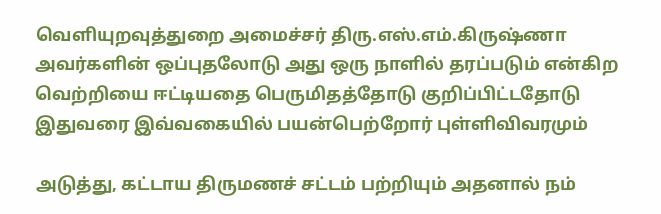வெளியுறவுத்துறை அமைச்சர் திரு.எஸ்.எம்.கிருஷ்ணா அவர்களின் ஒப்புதலோடு அது ஒரு நாளில் தரப்படும் என்கிற வெற்றியை ஈட்டியதை பெருமிதத்தோடு குறிப்பிட்டதோடு இதுவரை இவ்வகையில் பயன்பெற்றோர் புள்ளிவிவரமும்

அடுத்து, கட்டாய திருமணச் சட்டம் பற்றியும் அதனால் நம்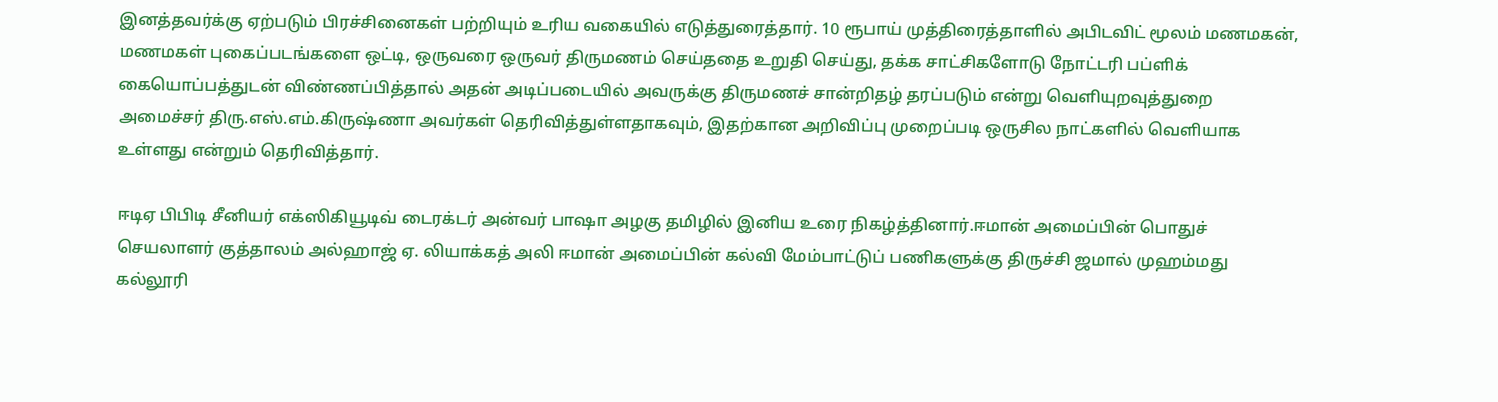இனத்தவர்க்கு ஏற்படும் பிரச்சினைகள் பற்றியும் உரிய வகையில் எடுத்துரைத்தார். 10 ரூபாய் முத்திரைத்தாளில் அபிடவிட் மூலம் மணமகன், மணமகள் புகைப்படங்களை ஒட்டி, ஒருவரை ஒருவர் திருமணம் செய்ததை உறுதி செய்து, தக்க சாட்சிகளோடு நோட்டரி பப்ளிக் கையொப்பத்துடன் விண்ணப்பித்தால் அதன் அடிப்படையில் அவருக்கு திருமணச் சான்றிதழ் தரப்படும் என்று வெளியுறவுத்துறை அமைச்சர் திரு.எஸ்.எம்.கிருஷ்ணா அவர்கள் தெரிவித்துள்ளதாகவும், இதற்கான அறிவிப்பு முறைப்படி ஒருசில நாட்களில் வெளியாக உள்ளது என்றும் தெரிவித்தார்.

ஈடிஏ பிபிடி சீனியர் எக்ஸிகியூடிவ் டைரக்டர் அன்வர் பாஷா அழகு தமிழில் இனிய உரை நிகழ்த்தினார்.ஈமான் அமைப்பின் பொதுச் செயலாளர் குத்தாலம் அல்ஹாஜ் ஏ. லியாக்கத் அலி ஈமான் அமைப்பின் கல்வி மேம்பாட்டுப் பணிகளுக்கு திருச்சி ஜமால் முஹம்மது கல்லூரி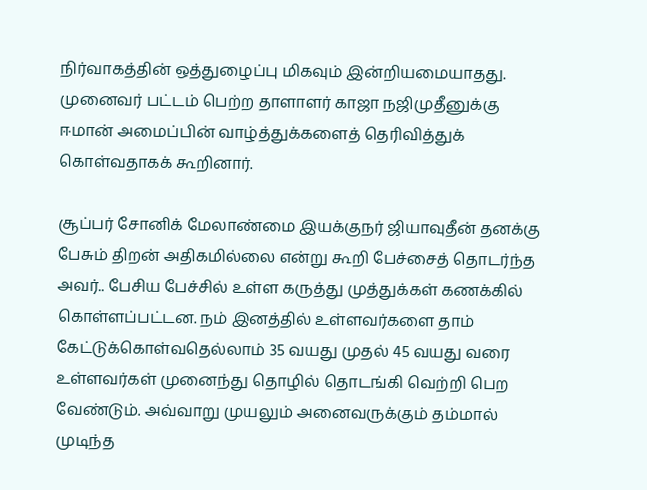நிர்வாகத்தின் ஒத்துழைப்பு மிகவும் இன்றியமையாதது. முனைவர் பட்டம் பெற்ற தாளாளர் காஜா நஜிமுதீனுக்கு ஈமான் அமைப்பின் வாழ்த்துக்களைத் தெரிவித்துக் கொள்வதாகக் கூறினார்.

சூப்பர் சோனிக் மேலாண்மை இயக்குநர் ஜியாவுதீன் தனக்கு பேசும் திறன் அதிகமில்லை என்று கூறி பேச்சைத் தொடர்ந்த அவர்.. பேசிய பேச்சில் உள்ள கருத்து முத்துக்கள் கணக்கில் கொள்ளப்பட்டன. நம் இனத்தில் உள்ளவர்களை தாம் கேட்டுக்கொள்வதெல்லாம் 35 வயது முதல் 45 வயது வரை உள்ளவர்கள் முனைந்து தொழில் தொடங்கி வெற்றி பெற வேண்டும். அவ்வாறு முயலும் அனைவருக்கும் தம்மால் முடிந்த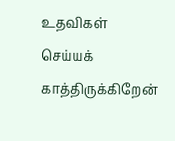உதவிகள் செய்யக் காத்திருக்கிறேன்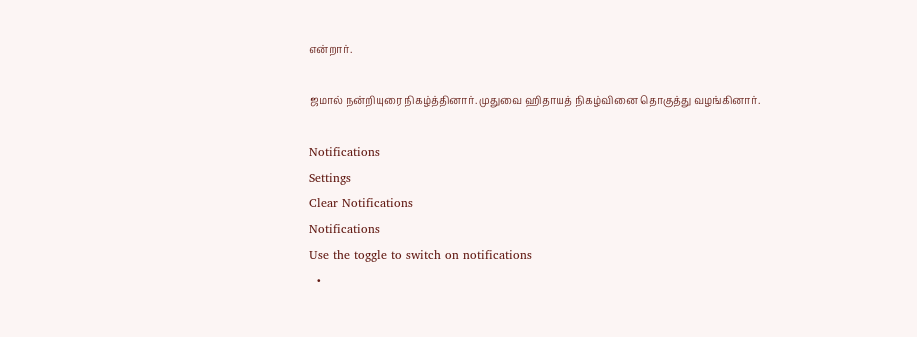என்றார்.

ஜமால் நன்றியுரை நிகழ்த்தினார். முதுவை ஹிதாயத் நிகழ்வினை தொகுத்து வழங்கினார்.

Notifications
Settings
Clear Notifications
Notifications
Use the toggle to switch on notifications
  •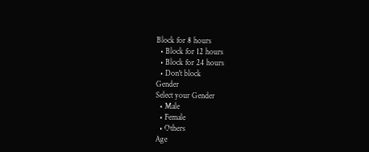Block for 8 hours
  • Block for 12 hours
  • Block for 24 hours
  • Don't block
Gender
Select your Gender
  • Male
  • Female
  • Others
Age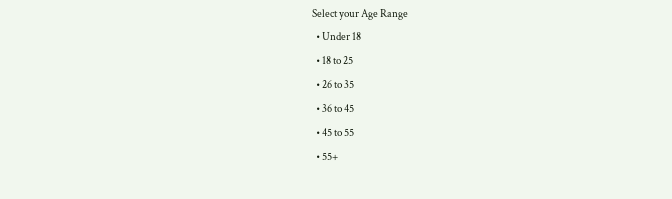Select your Age Range
  • Under 18
  • 18 to 25
  • 26 to 35
  • 36 to 45
  • 45 to 55
  • 55+